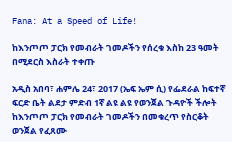Fana: At a Speed of Life!

ከእንጦጦ ፓርክ የመብራት ገመዶችን የሰረቁ እስከ 23 ዓመት በሚደርስ እስራት ተቀጡ

አዲስ አበባ፣ ሐምሌ 24፣ 2017 (ኤፍ ኤም ሲ) የፌደራል ከፍተኛ ፍርድ ቤት ልደታ ምድብ 1ኛ ልዩ ልዩ የወንጀል ጉዳዮች ችሎት ከእንጦጦ ፓርክ የመብራት ገመዶችን በመቁረጥ የስርቆት ወንጀል የፈጸሙ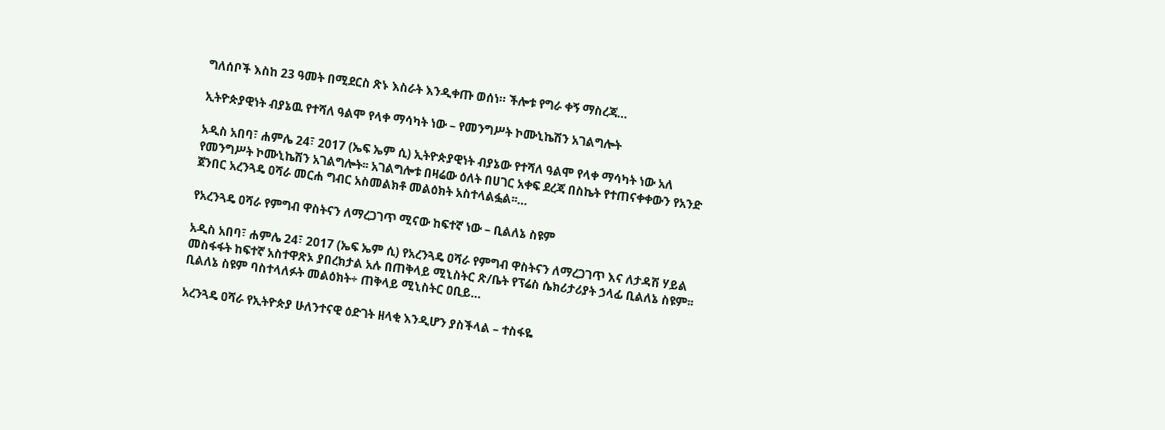ግለሰቦች እስከ 23 ዓመት በሚደርስ ጽኑ እስራት እንዲቀጡ ወሰነ። ችሎቱ የግራ ቀኝ ማስረጃ…

ኢትዮጵያዊነት ብያኔዉ የተሻለ ዓልሞ የላቀ ማሳካት ነው – የመንግሥት ኮሙኒኬሽን አገልግሎት

አዲስ አበባ፣ ሐምሌ 24፣ 2017 (ኤፍ ኤም ሲ) ኢትዮጵያዊነት ብያኔው የተሻለ ዓልሞ የላቀ ማሳካት ነው አለ የመንግሥት ኮሙኒኬሽን አገልግሎት፡፡ አገልግሎቱ በዛሬው ዕለት በሀገር አቀፍ ደረጃ በስኬት የተጠናቀቀውን የአንድ ጀንበር አረንጓዴ ዐሻራ መርሐ ግብር አስመልክቶ መልዕክት አስተላልፏል፡፡…

የአረንጓዴ ዐሻራ የምግብ ዋስትናን ለማረጋገጥ ሚናው ከፍተኛ ነው – ቢልለኔ ስዩም

አዲስ አበባ፣ ሐምሌ 24፣ 2017 (ኤፍ ኤም ሲ) የአረንጓዴ ዐሻራ የምግብ ዋስትናን ለማረጋገጥ እና ለታዳሽ ሃይል መስፋፋት ከፍተኛ አስተዋጽኦ ያበረክታል አሉ በጠቅላይ ሚኒስትር ጽ/ቤት የፕሬስ ሴክሪታሪያት ኃላፊ ቢልለኔ ስዩም፡፡ ቢልለኔ ስዩም ባስተላለፉት መልዕክት÷ ጠቅላይ ሚኒስትር ዐቢይ…

አረንጓዴ ዐሻራ የኢትዮጵያ ሁለንተናዊ ዕድገት ዘላቂ እንዲሆን ያስችላል – ተስፋዬ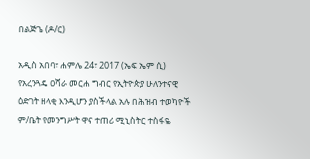በልጅጌ (ዶ/ር)

አዲስ አበባ፣ ሐምሌ 24፣ 2017 (ኤፍ ኤም ሲ) የአረንጓዴ ዐሻራ መርሐ ግብር የኢትዮጵያ ሁለንተናዊ ዕድገት ዘላቂ እንዲሆን ያስችላል አሉ በሕዝብ ተወካዮች ም/ቤት የመንግሥት ዋና ተጠሪ ሚኒስትር ተስፋዬ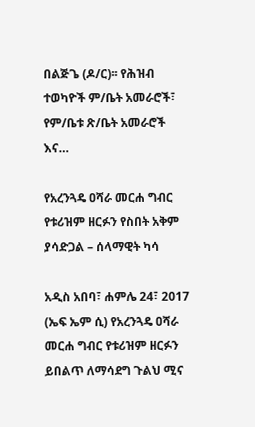በልጅጌ (ዶ/ር)፡፡ የሕዝብ ተወካዮች ም/ቤት አመራሮች፣ የም/ቤቱ ጽ/ቤት አመራሮች እና…

የአረንጓዴ ዐሻራ መርሐ ግብር የቱሪዝም ዘርፉን የስበት አቅም ያሳድጋል – ሰላማዊት ካሳ

አዲስ አበባ፣ ሐምሌ 24፣ 2017 (ኤፍ ኤም ሲ) የአረንጓዴ ዐሻራ መርሐ ግብር የቱሪዝም ዘርፉን ይበልጥ ለማሳደግ ጉልህ ሚና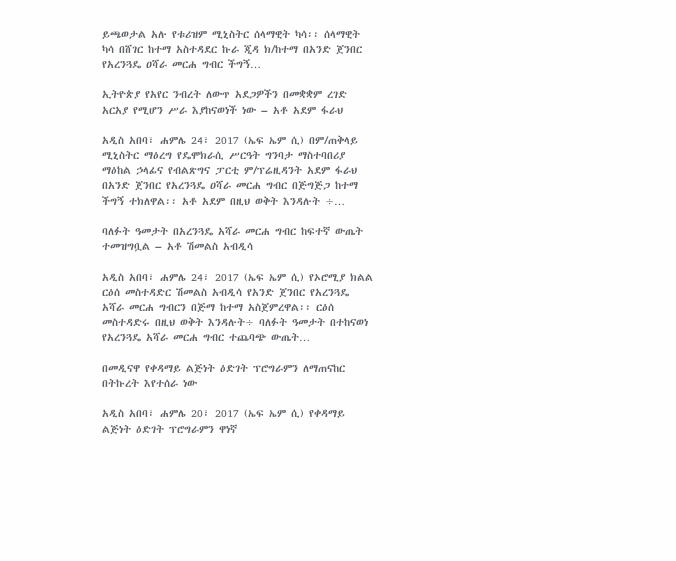ይጫወታል አሉ የቱሪዝም ሚኒስትር ሰላማዊት ካሳ፡፡ ሰላማዊት ካሳ በሸገር ከተማ አስተዳደር ኩራ ጂዳ ክ/ከተማ በአንድ ጀንበር የአረንጓዴ ዐሻራ መርሐ ግብር ችግኝ…

ኢትዮጵያ የአየር ንብረት ለውጥ አደጋዎችን በመቋቋም ረገድ አርአያ የሚሆን ሥራ እያከናወነች ነው – አቶ አደም ፋራህ

አዲስ አበባ፣ ሐምሌ 24፣ 2017 (ኤፍ ኤም ሲ) በም/ጠቅላይ ሚኒስትር ማዕረግ የዴሞክራሲ ሥርዓት ግንባታ ማስተባበሪያ ማዕከል ኃላፊና የብልጽግና ፓርቲ ም/ፕሬዚዳንት አደም ፋራህ በአንድ ጀንበር የአረንጓዴ ዐሻራ መርሐ ግብር በጅግጅጋ ከተማ ችግኝ ተክለዋል፡፡ አቶ አደም በዚህ ወቅት እንዳሉት ÷…

ባለፉት ዓመታት በአረንጓዴ አሻራ መርሐ ግብር ከፍተኛ ውጤት ተመዝግቧል – አቶ ሽመልስ አብዲሳ

አዲስ አበባ፣ ሐምሌ 24፣ 2017 (ኤፍ ኤም ሲ) የኦሮሚያ ክልል ርዕሰ መስተዳድር ሽመልስ አብዲሳ የአንድ ጀንበር የአረንጓዴ አሻራ መርሐ ግብርን በጅማ ከተማ አስጀምረዋል፡፡ ርዕሰ መስተዳድሩ በዚህ ወቅት እንዳሉት÷ ባለፉት ዓመታት በተከናወነ የአረንጓዴ አሻራ መርሐ ግብር ተጨባጭ ውጤት…

በመዲናዋ የቀዳማይ ልጅነት ዕድገት ፕሮግራምን ለማጠናከር በትኩረት እየተሰራ ነው

አዲስ አበባ፣ ሐምሌ 20፣ 2017 (ኤፍ ኤም ሲ) የቀዳማይ ልጅነት ዕድገት ፕሮግራምን ዋነኛ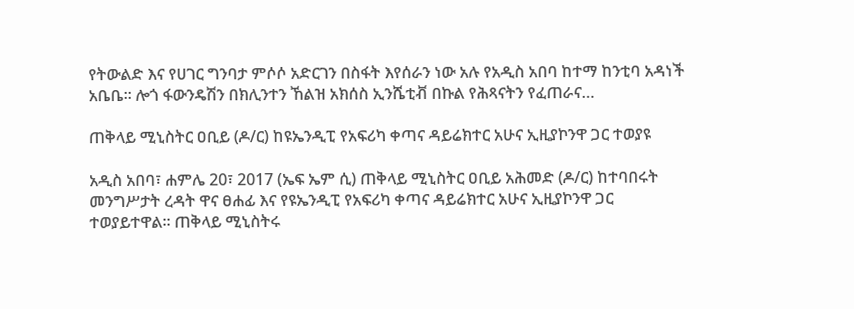የትውልድ እና የሀገር ግንባታ ምሶሶ አድርገን በስፋት እየሰራን ነው አሉ የአዲስ አበባ ከተማ ከንቲባ አዳነች አቤቤ፡፡ ሎጎ ፋውንዴሽን በክሊንተን ኸልዝ አክሰስ ኢንሼቲቭ በኩል የሕጻናትን የፈጠራና…

ጠቅላይ ሚኒስትር ዐቢይ (ዶ/ር) ከዩኤንዲፒ የአፍሪካ ቀጣና ዳይሬክተር አሁና ኢዚያኮንዋ ጋር ተወያዩ

አዲስ አበባ፣ ሐምሌ 20፣ 2017 (ኤፍ ኤም ሲ) ጠቅላይ ሚኒስትር ዐቢይ አሕመድ (ዶ/ር) ከተባበሩት መንግሥታት ረዳት ዋና ፀሐፊ እና የዩኤንዲፒ የአፍሪካ ቀጣና ዳይሬክተር አሁና ኢዚያኮንዋ ጋር ተወያይተዋል፡፡ ጠቅላይ ሚኒስትሩ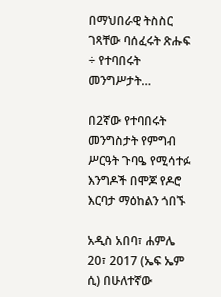በማህበራዊ ትስስር ገጻቸው ባሰፈሩት ጽሑፍ ÷ የተባበሩት መንግሥታት…

በ2ኛው የተባበሩት መንግስታት የምግብ ሥርዓት ጉባዔ የሚሳተፉ እንግዶች በሞጆ የዶሮ እርባታ ማዕከልን ጎበኙ

አዲስ አበባ፣ ሐምሌ 20፣ 2017 (ኤፍ ኤም ሲ) በሁለተኛው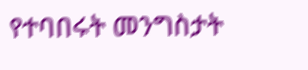የተባበሩት መንግስታት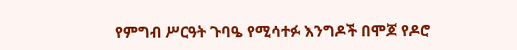የምግብ ሥርዓት ጉባዔ የሚሳተፉ እንግዶች በሞጆ የዶሮ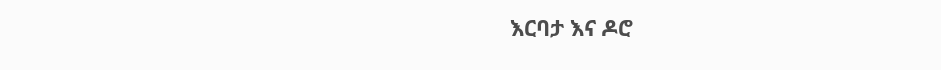እርባታ እና ዶሮ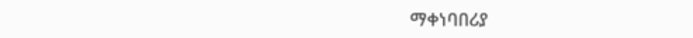ማቀነባበሪያ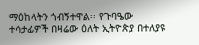ማዕከላትን ጎብኝተዋል፡፡ የጉባዔው ተሳታፊዎች በዛሬው ዕለት ኢትዮጵያ በተለያዩ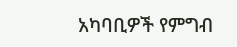አካባቢዎች የምግብ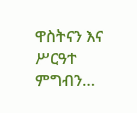ዋስትናን እና ሥርዓተ ምግብን…